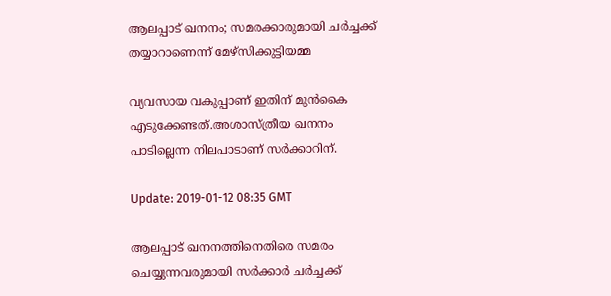ആലപ്പാട് ഖനനം; സമരക്കാരുമായി ചര്‍ച്ചക്ക് തയ്യാറാണെന്ന് മേഴ്സിക്കുട്ടിയമ്മ

വ്യവസായ വകുപ്പാണ് ഇതിന് മുന്‍കൈ എടുക്കേണ്ടത്.അശാസ്ത്രീയ ഖനനം പാടില്ലെന്ന നിലപാടാണ് സര്‍ക്കാറിന്.

Update: 2019-01-12 08:35 GMT

ആലപ്പാട് ഖനനത്തിനെതിരെ സമരം ചെയ്യുന്നവരുമായി സര്‍ക്കാര്‍ ചര്‍ച്ചക്ക്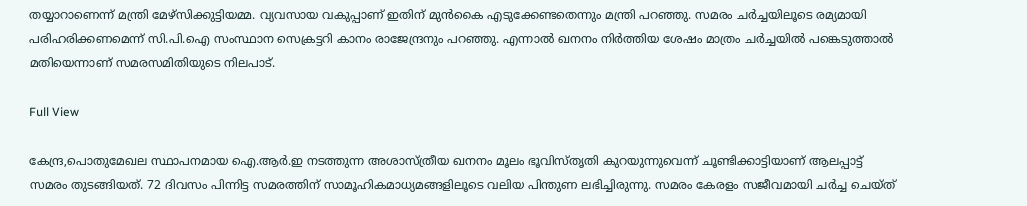തയ്യാറാണെന്ന് മന്ത്രി മേഴ്സിക്കുട്ടിയമ്മ. വ്യവസായ വകുപ്പാണ് ഇതിന് മുന്‍കൈ എടുക്കേണ്ടതെന്നും മന്ത്രി പറഞ്ഞു. സമരം ചര്‍ച്ചയിലൂടെ രമ്യമായി പരിഹരിക്കണമെന്ന് സി.പി.ഐ സംസ്ഥാന സെക്രട്ടറി കാനം രാജേന്ദ്രനും പറഞ്ഞു. എന്നാല്‍ ഖനനം നിര്‍ത്തിയ ശേഷം മാത്രം ചര്‍ച്ചയില്‍ പങ്കെടുത്താല്‍ മതിയെന്നാണ് സമരസമിതിയുടെ നിലപാട്.

Full View

കേന്ദ്ര,പൊതുമേഖല സ്ഥാപനമായ ഐ.ആര്‍.ഇ നടത്തുന്ന അശാസ്ത്രീയ ഖനനം മൂലം ഭൂവിസ്തൃതി കുറയുന്നുവെന്ന് ചൂണ്ടിക്കാട്ടിയാണ് ആലപ്പാട്ട് സമരം തുടങ്ങിയത്. 72 ദിവസം പിന്നിട്ട സമരത്തിന് സാമൂഹികമാധ്യമങ്ങളിലൂടെ വലിയ പിന്തുണ ലഭിച്ചിരുന്നു. സമരം കേരളം സജീവമായി ചര്‍ച്ച ചെയ്ത്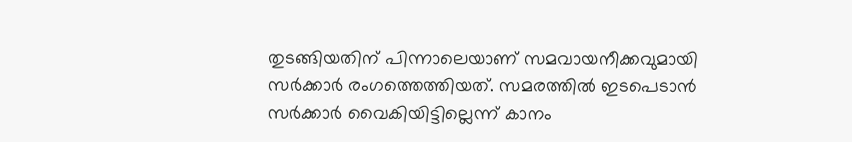തുടങ്ങിയതിന് പിന്നാലെയാണ് സമവായനീക്കവുമായി സര്‍ക്കാര്‍ രംഗത്തെത്തിയത്. സമരത്തിൽ ഇടപെടാൻ സർക്കാർ വൈകിയിട്ടില്ലെന്ന് കാനം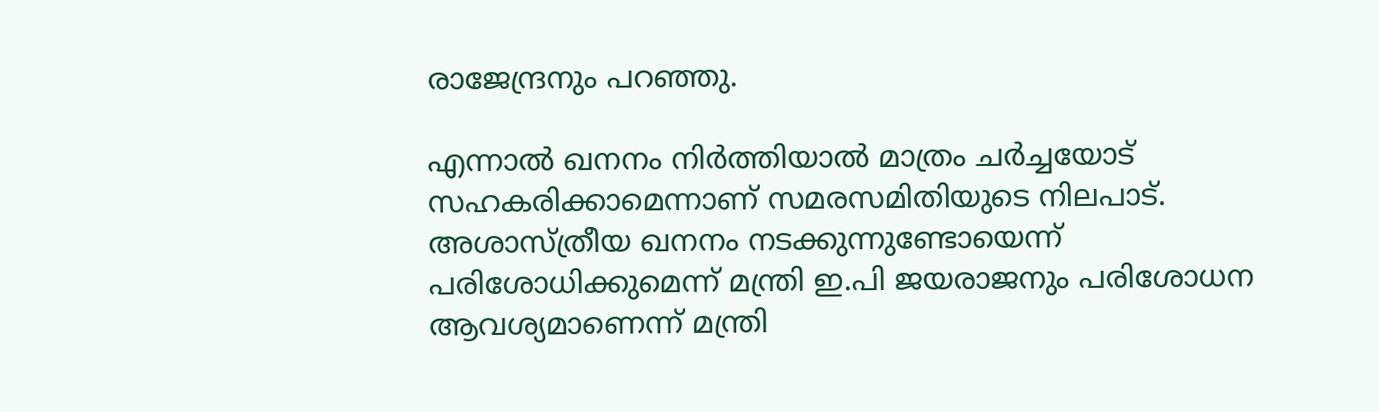രാജേന്ദ്രനും പറഞ്ഞു.

എന്നാല്‍ ഖനനം നിര്‍ത്തിയാല്‍ മാത്രം ചര്‍ച്ചയോട് സഹകരിക്കാമെന്നാണ് സമരസമിതിയുടെ നിലപാട്. അശാസ്ത്രീയ ഖനനം നടക്കുന്നുണ്ടോയെന്ന് പരിശോധിക്കുമെന്ന് മന്ത്രി ഇ.പി ജയരാജനും പരിശോധന ആവശ്യമാണെന്ന് മന്ത്രി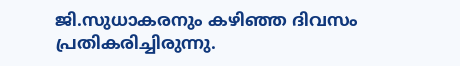ജി.സുധാകരനും കഴിഞ്ഞ ദിവസം പ്രതികരിച്ചിരുന്നു.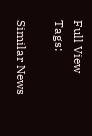Full View
Tags:

Similar News